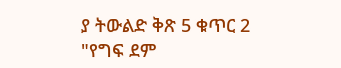ያ ትውልድ ቅጽ 5 ቁጥር 2 "የግፍ ደም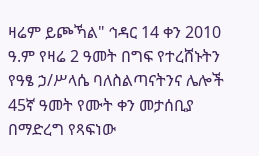ዛሬም ይጮኻል" ኅዳር 14 ቀን 2010 ዓ.ም የዛሬ 2 ዓመት በግፍ የተረሸኑትን የዓፄ ኃ/ሥላሴ ባለስልጣናትንና ሌሎች 45ኛ ዓመት የሙት ቀን መታሰቢያ በማድረግ የጻፍነው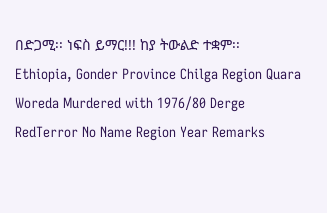በድጋሚ፡፡ ነፍስ ይማር!!! ከያ ትውልድ ተቋም፡፡
Ethiopia, Gonder Province Chilga Region Quara Woreda Murdered with 1976/80 Derge RedTerror No Name Region Year Remarks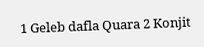1 Geleb dafla Quara 2 Konjit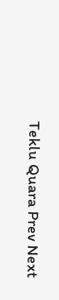Teklu Quara Prev Next